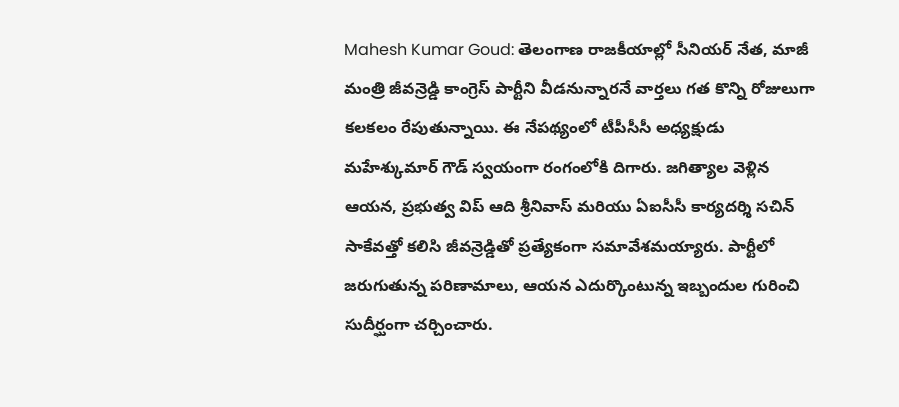Mahesh Kumar Goud: తెలంగాణ రాజకీయాల్లో సీనియర్ నేత, మాజీ మంత్రి జీవన్రెడ్డి కాంగ్రెస్ పార్టీని వీడనున్నారనే వార్తలు గత కొన్ని రోజులుగా కలకలం రేపుతున్నాయి. ఈ నేపథ్యంలో టీపీసీసీ అధ్యక్షుడు మహేశ్కుమార్ గౌడ్ స్వయంగా రంగంలోకి దిగారు. జగిత్యాల వెళ్లిన ఆయన, ప్రభుత్వ విప్ ఆది శ్రీనివాస్ మరియు ఏఐసీసీ కార్యదర్శి సచిన్ సాకేవత్తో కలిసి జీవన్రెడ్డితో ప్రత్యేకంగా సమావేశమయ్యారు. పార్టీలో జరుగుతున్న పరిణామాలు, ఆయన ఎదుర్కొంటున్న ఇబ్బందుల గురించి సుదీర్ఘంగా చర్చించారు.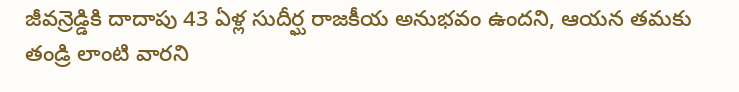జీవన్రెడ్డికి దాదాపు 43 ఏళ్ల సుదీర్ఘ రాజకీయ అనుభవం ఉందని, ఆయన తమకు తండ్రి లాంటి వారని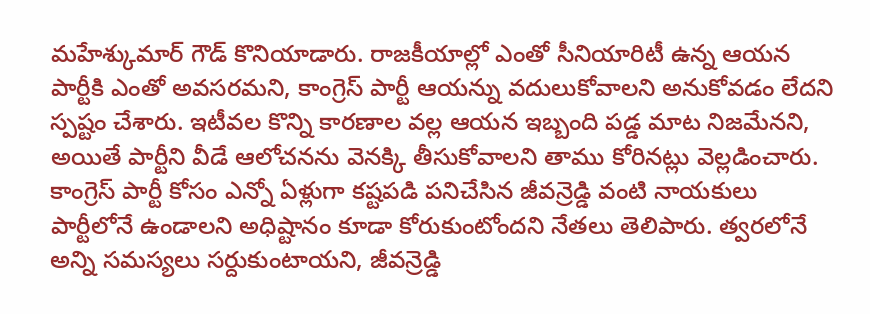మహేశ్కుమార్ గౌడ్ కొనియాడారు. రాజకీయాల్లో ఎంతో సీనియారిటీ ఉన్న ఆయన పార్టీకి ఎంతో అవసరమని, కాంగ్రెస్ పార్టీ ఆయన్ను వదులుకోవాలని అనుకోవడం లేదని స్పష్టం చేశారు. ఇటీవల కొన్ని కారణాల వల్ల ఆయన ఇబ్బంది పడ్డ మాట నిజమేనని, అయితే పార్టీని వీడే ఆలోచనను వెనక్కి తీసుకోవాలని తాము కోరినట్లు వెల్లడించారు.
కాంగ్రెస్ పార్టీ కోసం ఎన్నో ఏళ్లుగా కష్టపడి పనిచేసిన జీవన్రెడ్డి వంటి నాయకులు పార్టీలోనే ఉండాలని అధిష్టానం కూడా కోరుకుంటోందని నేతలు తెలిపారు. త్వరలోనే అన్ని సమస్యలు సర్దుకుంటాయని, జీవన్రెడ్డి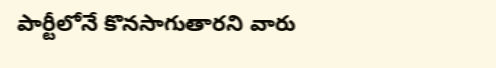పార్టీలోనే కొనసాగుతారని వారు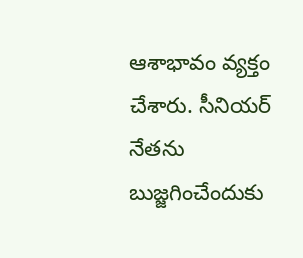ఆశాభావం వ్యక్తం చేశారు. సీనియర్ నేతను బుజ్జగించేందుకు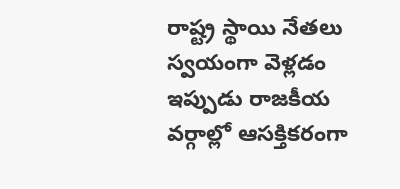రాష్ట్ర స్థాయి నేతలు స్వయంగా వెళ్లడం ఇప్పుడు రాజకీయ వర్గాల్లో ఆసక్తికరంగా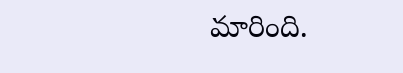మారింది.